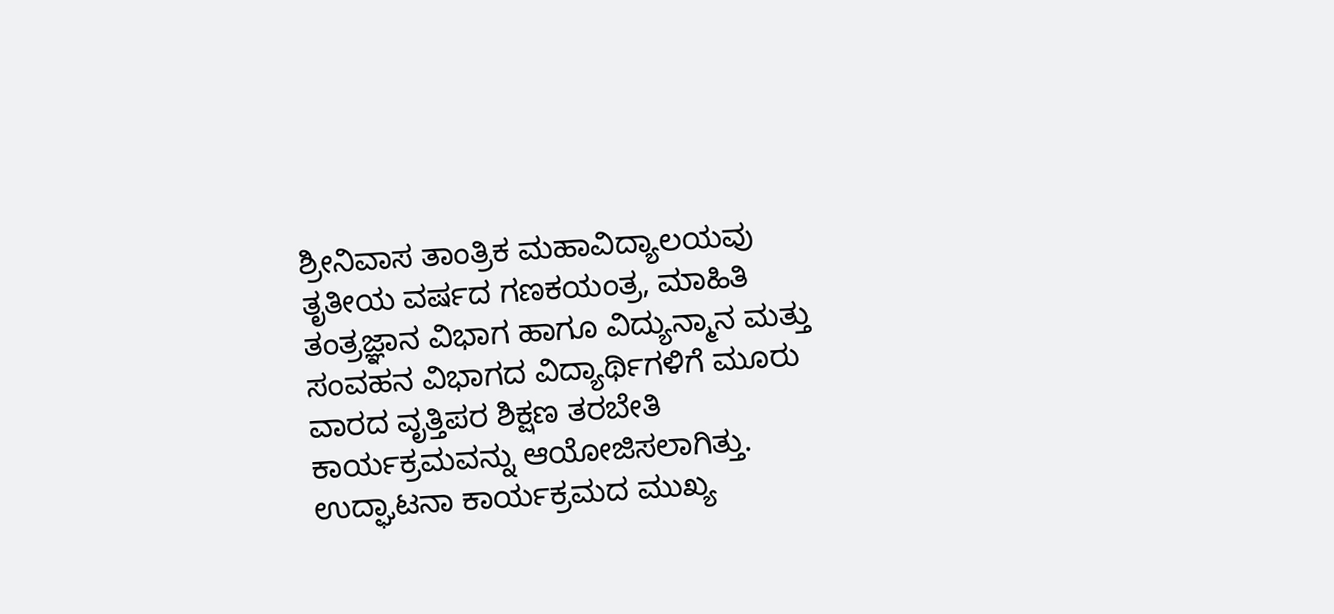ಶ್ರೀನಿವಾಸ ತಾಂತ್ರಿಕ ಮಹಾವಿದ್ಯಾಲಯವು ತೃತೀಯ ವರ್ಷದ ಗಣಕಯಂತ್ರ, ಮಾಹಿತಿ ತಂತ್ರಜ್ಞಾನ ವಿಭಾಗ ಹಾಗೂ ವಿದ್ಯುನ್ಮಾನ ಮತ್ತು ಸಂವಹನ ವಿಭಾಗದ ವಿದ್ಯಾರ್ಥಿಗಳಿಗೆ ಮೂರು ವಾರದ ವೃತ್ತಿಪರ ಶಿಕ್ಷಣ ತರಬೇತಿ ಕಾರ್ಯಕ್ರಮವನ್ನು ಆಯೋಜಿಸಲಾಗಿತ್ತು.
ಉದ್ಘಾಟನಾ ಕಾರ್ಯಕ್ರಮದ ಮುಖ್ಯ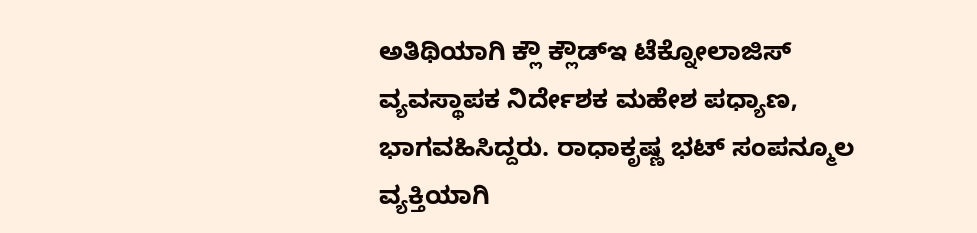ಅತಿಥಿಯಾಗಿ ಕ್ಲೌ ಕ್ಲೌಡ್ಇ ಟೆಕ್ನೋಲಾಜಿಸ್ ವ್ಯವಸ್ಥಾಪಕ ನಿರ್ದೇಶಕ ಮಹೇಶ ಪಧ್ಯಾಣ, ಭಾಗವಹಿಸಿದ್ದರು. ರಾಧಾಕೃಷ್ಣ ಭಟ್ ಸಂಪನ್ಮೂಲ ವ್ಯಕ್ತಿಯಾಗಿ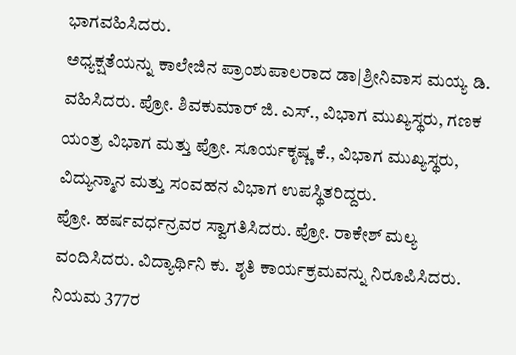ಭಾಗವಹಿಸಿದರು.
ಅಧ್ಯಕ್ಷತೆಯನ್ನು ಕಾಲೇಜಿನ ಪ್ರಾಂಶುಪಾಲರಾದ ಡಾ|ಶ್ರೀನಿವಾಸ ಮಯ್ಯ ಡಿ. ವಹಿಸಿದರು. ಪ್ರೋ. ಶಿವಕುಮಾರ್ ಜಿ. ಎಸ್., ವಿಭಾಗ ಮುಖ್ಯಸ್ಥರು, ಗಣಕ ಯಂತ್ರ ವಿಭಾಗ ಮತ್ತು ಪ್ರೋ. ಸೂರ್ಯಕೃಷ್ಣ ಕೆ., ವಿಭಾಗ ಮುಖ್ಯಸ್ಥರು, ವಿದ್ಯುನ್ಮಾನ ಮತ್ತು ಸಂವಹನ ವಿಭಾಗ ಉಪಸ್ಥಿತರಿದ್ದರು.
ಪ್ರೋ. ಹರ್ಷವರ್ಧನ್ರವರ ಸ್ವಾಗತಿಸಿದರು. ಪ್ರೋ. ರಾಕೇಶ್ ಮಲ್ಯ ವಂದಿಸಿದರು. ವಿದ್ಯಾರ್ಥಿನಿ ಕು. ಶೃತಿ ಕಾರ್ಯಕ್ರಮವನ್ನು ನಿರೂಪಿಸಿದರು.
ನಿಯಮ 377ರ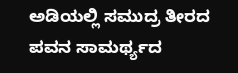ಅಡಿಯಲ್ಲಿ ಸಮುದ್ರ ತೀರದ ಪವನ ಸಾಮರ್ಥ್ಯದ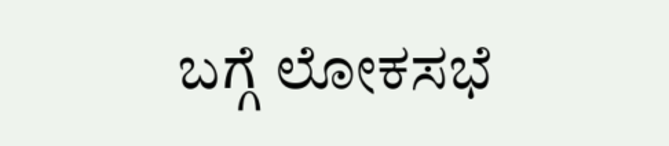ಬಗ್ಗೆ ಲೋಕಸಭೆ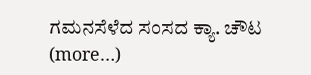ಗಮನಸೆಳೆದ ಸಂಸದ ಕ್ಯಾ. ಚೌಟ (more…)